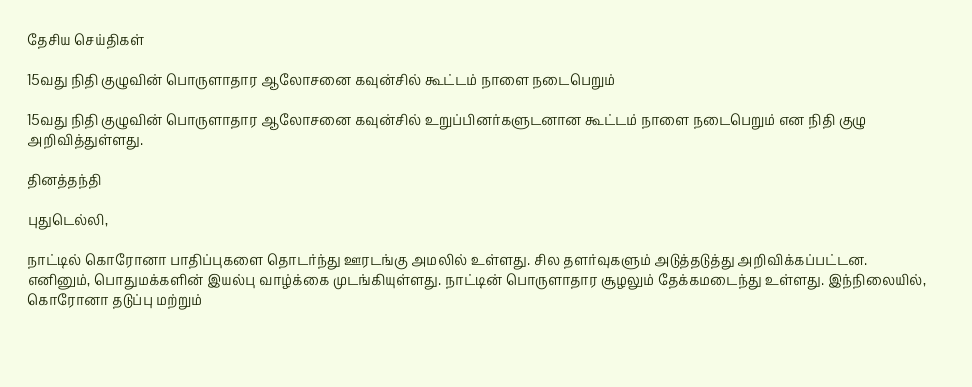தேசிய செய்திகள்

15வது நிதி குழுவின் பொருளாதார ஆலோசனை கவுன்சில் கூட்டம் நாளை நடைபெறும்

15வது நிதி குழுவின் பொருளாதார ஆலோசனை கவுன்சில் உறுப்பினர்களுடனான கூட்டம் நாளை நடைபெறும் என நிதி குழு அறிவித்துள்ளது.

தினத்தந்தி

புதுடெல்லி,

நாட்டில் கொரோனா பாதிப்புகளை தொடர்ந்து ஊரடங்கு அமலில் உள்ளது. சில தளர்வுகளும் அடுத்தடுத்து அறிவிக்கப்பட்டன. எனினும், பொதுமக்களின் இயல்பு வாழ்க்கை முடங்கியுள்ளது. நாட்டின் பொருளாதார சூழலும் தேக்கமடைந்து உள்ளது. இந்நிலையில், கொரோனா தடுப்பு மற்றும்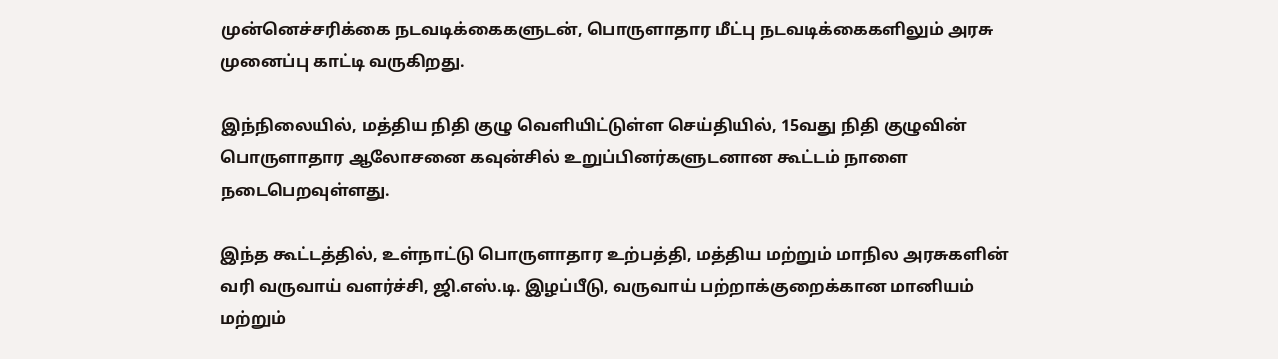முன்னெச்சரிக்கை நடவடிக்கைகளுடன், பொருளாதார மீட்பு நடவடிக்கைகளிலும் அரசு முனைப்பு காட்டி வருகிறது.

இந்நிலையில், மத்திய நிதி குழு வெளியிட்டுள்ள செய்தியில், 15வது நிதி குழுவின் பொருளாதார ஆலோசனை கவுன்சில் உறுப்பினர்களுடனான கூட்டம் நாளை நடைபெறவுள்ளது.

இந்த கூட்டத்தில், உள்நாட்டு பொருளாதார உற்பத்தி, மத்திய மற்றும் மாநில அரசுகளின் வரி வருவாய் வளர்ச்சி, ஜி.எஸ்.டி. இழப்பீடு, வருவாய் பற்றாக்குறைக்கான மானியம் மற்றும்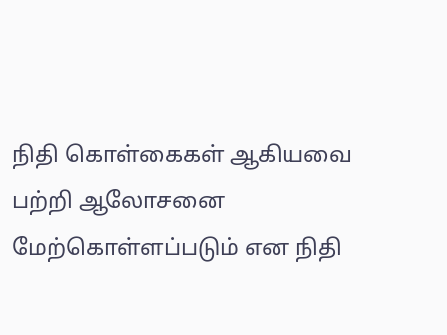நிதி கொள்கைகள் ஆகியவை பற்றி ஆலோசனை மேற்கொள்ளப்படும் என நிதி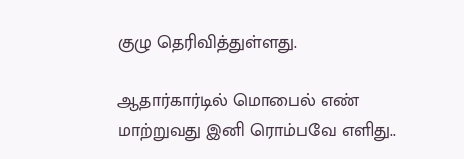குழு தெரிவித்துள்ளது.

ஆதார்கார்டில் மொபைல் எண் மாற்றுவது இனி ரொம்பவே எளிது..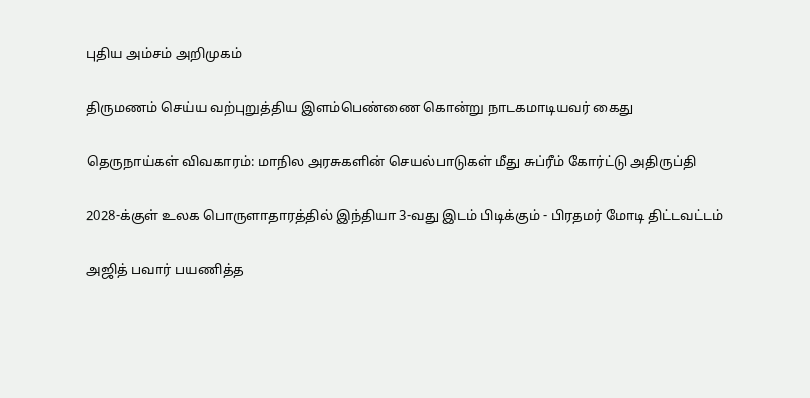புதிய அம்சம் அறிமுகம்

திருமணம் செய்ய வற்புறுத்திய இளம்பெண்ணை கொன்று நாடகமாடியவர் கைது

தெருநாய்கள் விவகாரம்: மாநில அரசுகளின் செயல்பாடுகள் மீது சுப்ரீம் கோர்ட்டு அதிருப்தி

2028-க்குள் உலக பொருளாதாரத்தில் இந்தியா 3-வது இடம் பிடிக்கும் - பிரதமர் மோடி திட்டவட்டம்

அஜித் பவார் பயணித்த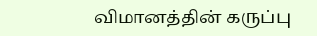விமானத்தின் கருப்பு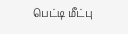பெட்டி மீட்பு